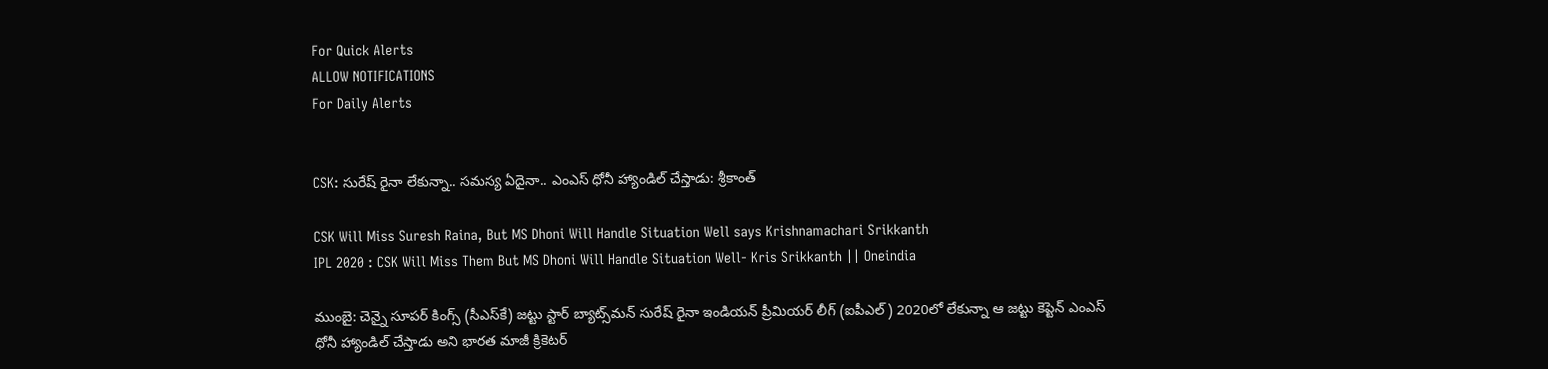For Quick Alerts
ALLOW NOTIFICATIONS
For Daily Alerts


CSK: సురేష్ రైనా లేకున్నా.. సమస్య ఏదైనా.. ఎంఎస్ ధోనీ హ్యాండిల్ చేస్తాడు: శ్రీకాంత్

CSK Will Miss Suresh Raina, But MS Dhoni Will Handle Situation Well says Krishnamachari Srikkanth
IPL 2020 : CSK Will Miss Them But MS Dhoni Will Handle Situation Well- Kris Srikkanth || Oneindia

ముంబై: చెన్నై సూపర్ కింగ్స్‌ (సీఎస్‌కే) జట్టు స్టార్ బ్యాట్స్‌మన్‌ సురేష్ రైనా ఇండియన్‌ ప్రీమియర్‌ లీగ్‌ (ఐపీఎల్‌) 2020లో లేకున్నా ఆ జట్టు కెప్టెన్ ఎంఎస్ ధోనీ హ్యాండిల్ చేస్తాడు అని భారత మాజీ క్రికెటర్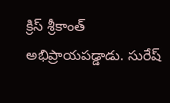క్రిస్ శ్రీకాంత్ అభిప్రాయపడ్డాడు. సురేష్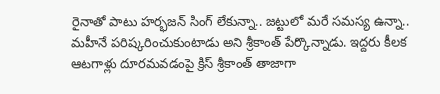రైనాతో పాటు హర్భజన్ సింగ్ లేకున్నా.. జట్టులో మరే సమస్య ఉన్నా.. మహీనే పరిష్కరించుకుంటాడు అని శ్రీకాంత్ పేర్కొన్నాడు. ఇద్దరు కీలక ఆటగాళ్లు దూరమవడంపై క్రిస్ శ్రీకాంత్ తాజాగా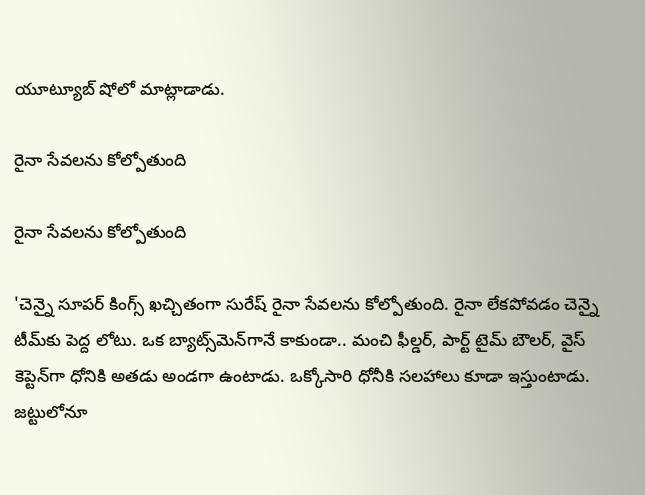యూట్యూబ్ షోలో మాట్లాడాడు.

రైనా సేవలను కోల్పోతుంది

రైనా సేవలను కోల్పోతుంది

'చెన్నై సూపర్ కింగ్స్ ఖచ్చితంగా సురేష్ రైనా సేవలను కోల్పోతుంది. రైనా లేకపోవడం చెన్నై టీమ్‌కు పెద్ద లోటు. ఒక బ్యాట్స్‌మెన్‌గానే కాకుండా.. మంచి ఫీల్డర్, పార్ట్ టైమ్ బౌలర్, వైస్ కెప్టెన్‌గా ధోనికి అతడు అండగా ఉంటాడు. ఒక్కోసారి ధోనీకి సలహాలు కూడా ఇస్తుంటాడు. జట్టు‌లోనూ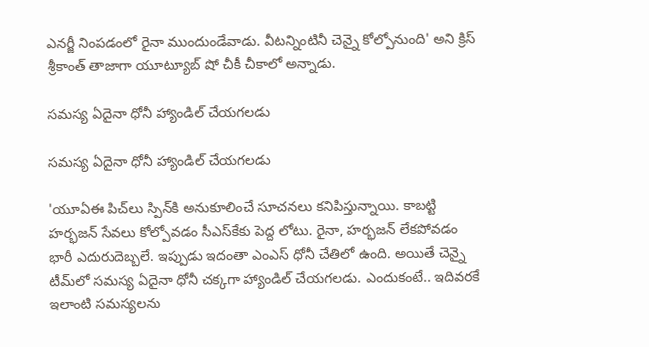ఎనర్జీ నింపడంలో రైనా ముందుండేవాడు. వీటన్నింటినీ చెన్నై కోల్పోనుంది' అని క్రిస్ శ్రీకాంత్ తాజాగా యూట్యూబ్ షో చీకీ చీకాలో అన్నాడు.

సమస్య ఏదైనా ధోనీ హ్యాండిల్ చేయగలడు

సమస్య ఏదైనా ధోనీ హ్యాండిల్ చేయగలడు

'యూఏఈ పిచ్‌లు స్పిన్‌కి అనుకూలించే సూచనలు కనిపిస్తున్నాయి. కాబట్టి హర్భజన్ సేవలు కోల్పోవడం సీఎస్‌కేకు పెద్ద లోటు. రైనా, హర్భజన్ లేకపోవడం భారీ ఎదురుదెబ్బలే. ఇప్పుడు ఇదంతా ఎంఎస్ ధోనీ చేతిలో ఉంది. అయితే చెన్నై టీమ్‌లో సమస్య ఏదైనా ధోనీ చక్కగా హ్యాండిల్ చేయగలడు. ఎందుకంటే.. ఇదివరకే ఇలాంటి సమస్యలను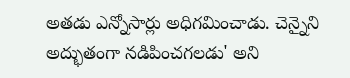అతడు ఎన్నోసార్లు అధిగమించాడు. చెన్నైని అద్భుతంగా నడిపించగలడు' అని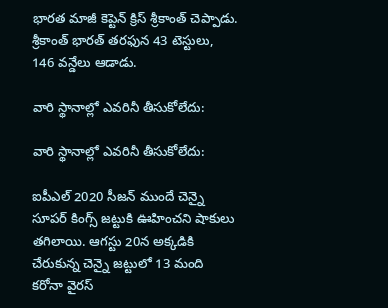భారత మాజీ కెప్టెన్ క్రిస్ శ్రీకాంత్ చెప్పాడు. శ్రీకాంత్ భారత్ తరఫున 43 టెస్టులు, 146 వన్డేలు ఆడాడు.

వారి స్థానాల్లో ఎవరినీ తీసుకోలేదు:

వారి స్థానాల్లో ఎవరినీ తీసుకోలేదు:

ఐపీఎల్ 2020 సీజన్ ముందే చెన్నై సూపర్ కింగ్స్‌ జట్టుకి ఊహించని షాకులు తగిలాయి. ఆగస్టు 20న అక్కడికి చేరుకున్న చెన్నై జట్టులో 13 మంది కరోనా వైరస్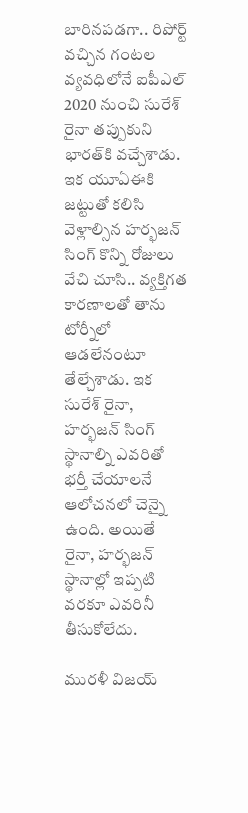బారినపడగా.. రిపోర్ట్ వచ్చిన గంటల వ్యవధిలోనే ఐపీఎల్ 2020 నుంచి సురేశ్ రైనా తప్పుకుని భారత్‌కి వచ్చేశాడు. ఇక యూఏఈకి జట్టుతో కలిసి వెళ్లాల్సిన హర్భజన్ సింగ్ కొన్ని రోజులు వేచి చూసి.. వ్యక్తిగత కారణాలతో తాను టోర్నీలో ఆడలేనంటూ తేల్చేశాడు. ఇక సురేశ్ రైనా, హర్భజన్ సింగ్ స్థానాల్ని ఎవరితో భర్తీ చేయాలనే ఆలోచనలో చెన్నై ఉంది. అయితే రైనా, హర్భజన్ స్థానాల్లో ఇప్పటి వరకూ ఎవరినీ తీసుకోలేదు.

మురళీ విజయ్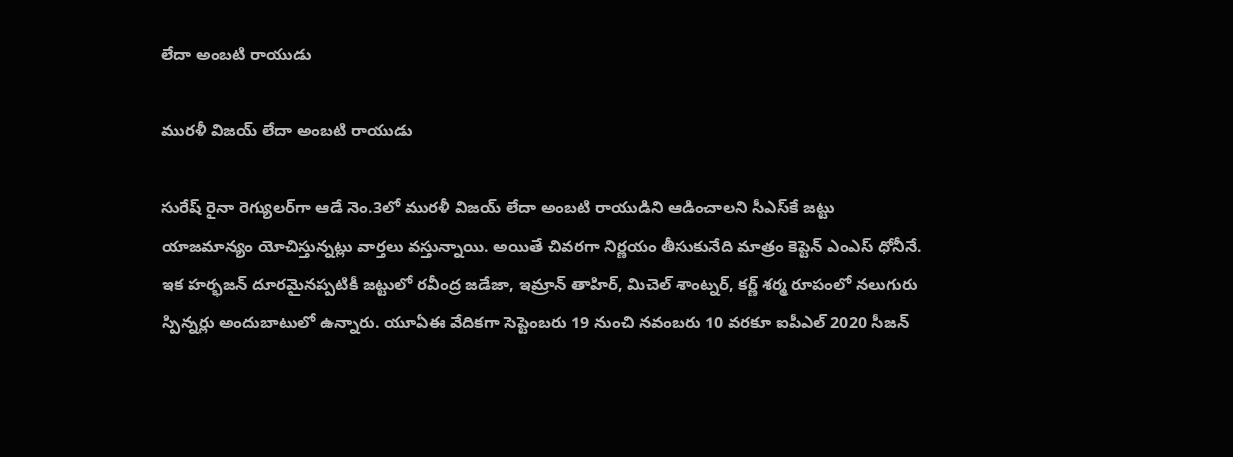లేదా అంబటి రాయుడు

మురళీ విజయ్ లేదా అంబటి రాయుడు

సురేష్ రైనా రెగ్యులర్‌గా ఆడే నెం.3లో మురళీ విజయ్ లేదా అంబటి రాయుడిని ఆడించాలని సీఎస్‌కే జట్టు యాజమాన్యం యోచిస్తున్నట్లు వార్తలు వస్తున్నాయి. అయితే చివరగా నిర్ణయం తీసుకునేది మాత్రం కెప్టెన్ ఎంఎస్ ధోనీనే. ఇక హర్భజన్ దూరమైనప్పటికీ జట్టులో రవీంద్ర జడేజా, ఇమ్రాన్ తాహిర్, మిచెల్ శాంట్నర్, కర్ణ్ శర్మ రూపంలో నలుగురు స్పిన్నర్లు అందుబాటులో ఉన్నారు. యూఏఈ వేదికగా సెప్టెంబరు 19 నుంచి నవంబరు 10 వరకూ ఐపీఎల్ 2020 సీజన్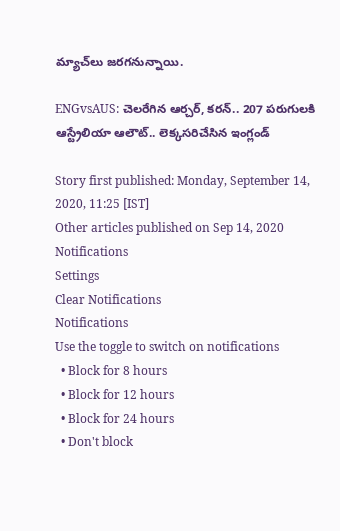మ్యాచ్‌లు జరగనున్నాయి.

ENGvsAUS: చెలరేగిన ఆర్చర్, కరన్.. 207 పరుగులకి ఆస్ట్రేలియా ఆలౌట్.. లెక్కసరిచేసిన ఇంగ్లండ్

Story first published: Monday, September 14, 2020, 11:25 [IST]
Other articles published on Sep 14, 2020
Notifications
Settings
Clear Notifications
Notifications
Use the toggle to switch on notifications
  • Block for 8 hours
  • Block for 12 hours
  • Block for 24 hours
  • Don't block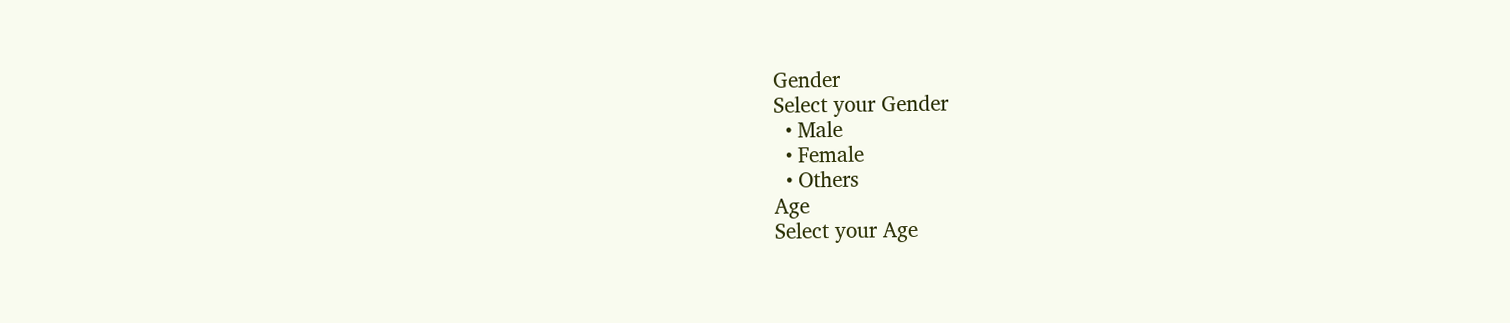Gender
Select your Gender
  • Male
  • Female
  • Others
Age
Select your Age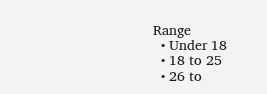Range
  • Under 18
  • 18 to 25
  • 26 to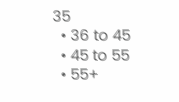35
  • 36 to 45
  • 45 to 55
  • 55+